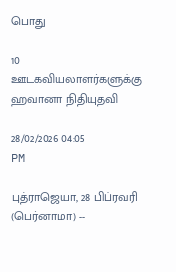பொது

10 ஊடகவியலாளர்களுக்கு ஹவானா நிதியுதவி

28/02/2026 04:05 PM

புத்ராஜெயா, 28 பிப்ரவரி (பெர்னாமா) --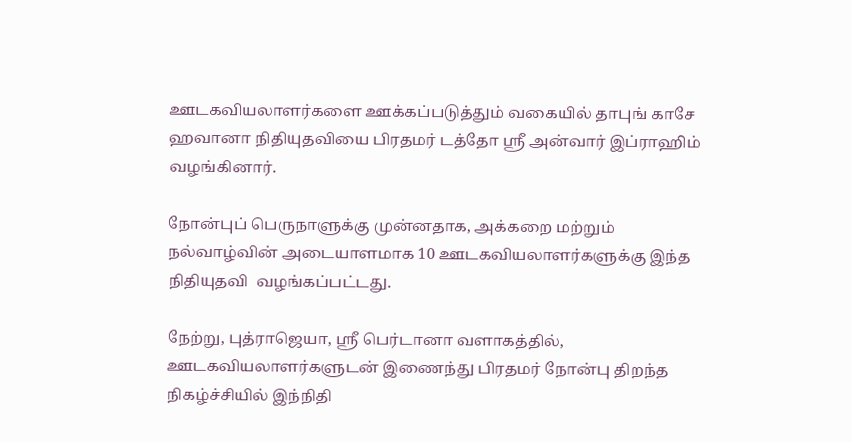ஊடகவியலாளர்களை ஊக்கப்படுத்தும் வகையில் தாபுங் காசே ஹவானா நிதியுதவியை பிரதமர் டத்தோ ஶ்ரீ அன்வார் இப்ராஹிம் வழங்கினார்.

நோன்புப் பெருநாளுக்கு முன்னதாக, அக்கறை மற்றும் நல்வாழ்வின் அடையாளமாக 10 ஊடகவியலாளர்களுக்கு இந்த நிதியுதவி  வழங்கப்பட்டது.

நேற்று, புத்ராஜெயா, ஶ்ரீ பெர்டானா வளாகத்தில், ஊடகவியலாளர்களுடன் இணைந்து பிரதமர் நோன்பு திறந்த நிகழ்ச்சியில் இந்நிதி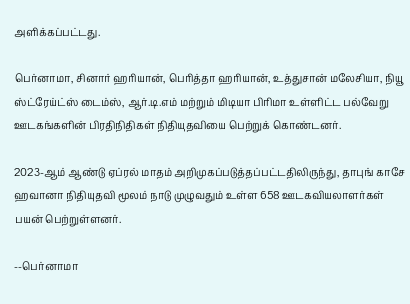அளிக்கப்பட்டது.

பெர்னாமா, சினார் ஹரியான், பெரித்தா ஹரியான், உத்துசான் மலேசியா, நியூ ஸ்ட்ரேய்ட்ஸ் டைம்ஸ், ஆர்.டி.எம் மற்றும் மிடியா பிரிமா உள்ளிட்ட பல்வேறு ஊடகங்களின் பிரதிநிதிகள் நிதியுதவியை பெற்றுக் கொண்டனர்.

2023-ஆம் ஆண்டு ஏப்ரல் மாதம் அறிமுகப்படுத்தப்பட்டதிலிருந்து, தாபுங் காசே ஹவானா நிதியுதவி மூலம் நாடு முழுவதும் உள்ள 658 ஊடகவியலாளர்கள் பயன் பெற்றுள்ளனர்.

--பெர்னாமா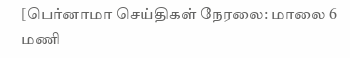[பெர்னாமா செய்திகள் நேரலை: மாலை 6 மணி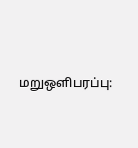மறுஒளிபரப்பு: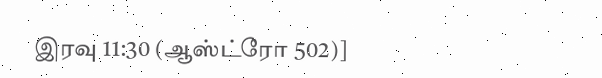இரவு 11:30 (ஆஸ்ட்ரோ 502)]